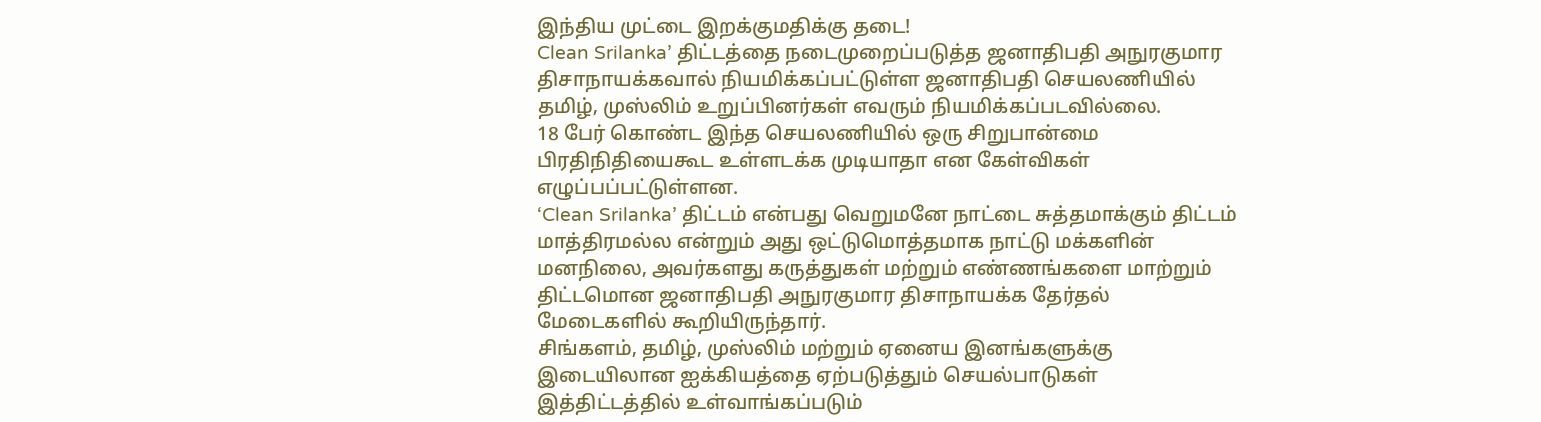இந்திய முட்டை இறக்குமதிக்கு தடை!
Clean Srilanka’ திட்டத்தை நடைமுறைப்படுத்த ஜனாதிபதி அநுரகுமார திசாநாயக்கவால் நியமிக்கப்பட்டுள்ள ஜனாதிபதி செயலணியில் தமிழ், முஸ்லிம் உறுப்பினர்கள் எவரும் நியமிக்கப்படவில்லை.
18 பேர் கொண்ட இந்த செயலணியில் ஒரு சிறுபான்மை பிரதிநிதியைகூட உள்ளடக்க முடியாதா என கேள்விகள் எழுப்பப்பட்டுள்ளன.
‘Clean Srilanka’ திட்டம் என்பது வெறுமனே நாட்டை சுத்தமாக்கும் திட்டம் மாத்திரமல்ல என்றும் அது ஒட்டுமொத்தமாக நாட்டு மக்களின் மனநிலை, அவர்களது கருத்துகள் மற்றும் எண்ணங்களை மாற்றும் திட்டமொன ஜனாதிபதி அநுரகுமார திசாநாயக்க தேர்தல் மேடைகளில் கூறியிருந்தார்.
சிங்களம், தமிழ், முஸ்லிம் மற்றும் ஏனைய இனங்களுக்கு இடையிலான ஐக்கியத்தை ஏற்படுத்தும் செயல்பாடுகள் இத்திட்டத்தில் உள்வாங்கப்படும்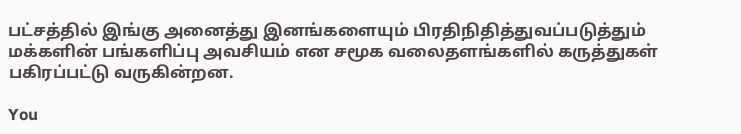பட்சத்தில் இங்கு அனைத்து இனங்களையும் பிரதிநிதித்துவப்படுத்தும் மக்களின் பங்களிப்பு அவசியம் என சமூக வலைதளங்களில் கருத்துகள் பகிரப்பட்டு வருகின்றன.

You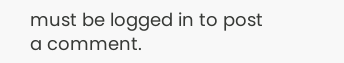must be logged in to post a comment.